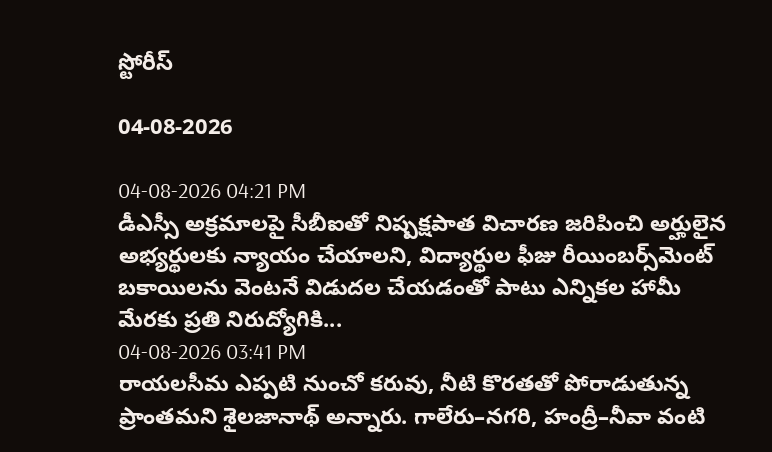స్టోరీస్

04-08-2026

04-08-2026 04:21 PM
డీఎస్సీ అక్రమాలపై సీబీఐతో నిష్పక్షపాత విచారణ జరిపించి అర్హులైన అభ్యర్థులకు న్యాయం చేయాలని, విద్యార్థుల ఫీజు రీయింబర్స్‌మెంట్ బకాయిలను వెంటనే విడుదల చేయడంతో పాటు ఎన్నికల హామీ మేరకు ప్రతి నిరుద్యోగికి...
04-08-2026 03:41 PM
రాయలసీమ ఎప్పటి నుంచో కరువు, నీటి కొరతతో పోరాడుతున్న ప్రాంతమని శైలజానాథ్ అన్నారు. గాలేరు–నగరి, హంద్రీ–నీవా వంటి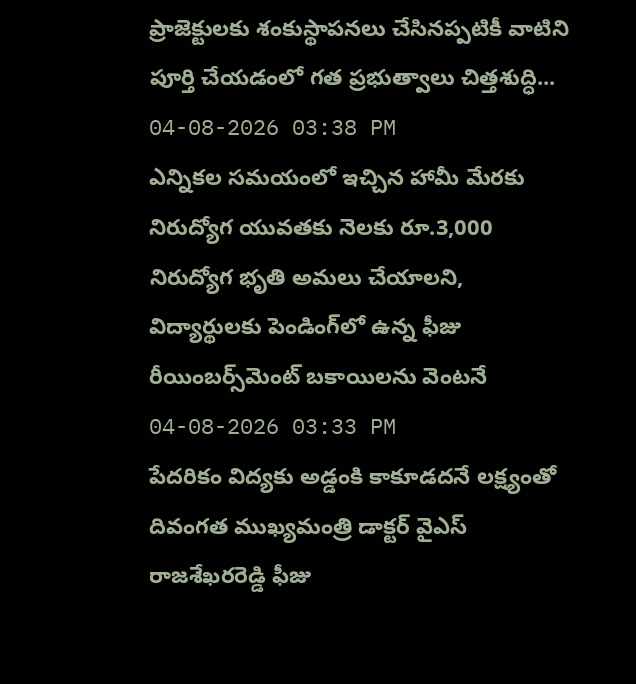ప్రాజెక్టులకు శంకుస్థాపనలు చేసినప్పటికీ వాటిని పూర్తి చేయడంలో గత ప్రభుత్వాలు చిత్తశుద్ధి...
04-08-2026 03:38 PM
ఎన్నికల సమయంలో ఇచ్చిన హామీ మేరకు నిరుద్యోగ యువతకు నెలకు రూ.3,000 నిరుద్యోగ భృతి అమలు చేయాలని, విద్యార్థులకు పెండింగ్‌లో ఉన్న ఫీజు రీయింబర్స్‌మెంట్ బకాయిలను వెంటనే
04-08-2026 03:33 PM
పేదరికం విద్యకు అడ్డంకి కాకూడదనే లక్ష్యంతో దివంగత ముఖ్యమంత్రి డాక్టర్ వైఎస్ రాజశేఖరరెడ్డి ఫీజు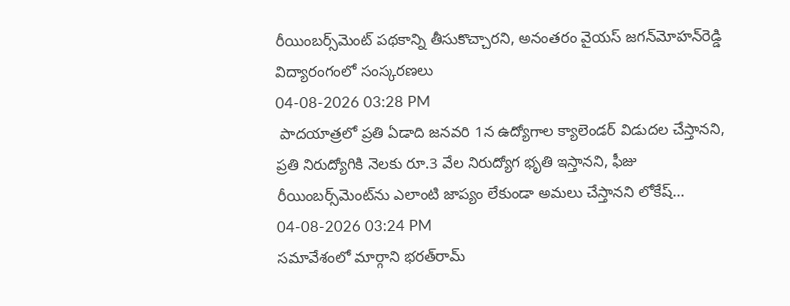రీయింబర్స్‌మెంట్ పథకాన్ని తీసుకొచ్చారని, అనంతరం వైయస్ జగన్‌మోహన్‌రెడ్డి విద్యారంగంలో సంస్కరణలు
04-08-2026 03:28 PM
 పాదయాత్రలో ప్రతి ఏడాది జనవరి 1న ఉద్యోగాల క్యాలెండర్ విడుదల చేస్తానని, ప్రతి నిరుద్యోగికి నెలకు రూ.3 వేల నిరుద్యోగ భృతి ఇస్తానని, ఫీజు రీయింబర్స్‌మెంట్‌ను ఎలాంటి జాప్యం లేకుండా అమలు చేస్తానని లోకేష్...
04-08-2026 03:24 PM
సమావేశంలో మార్గాని భరత్‌రామ్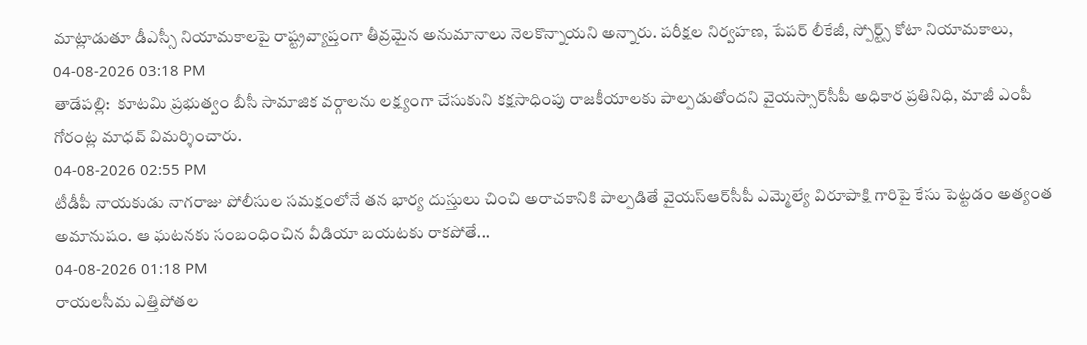మాట్లాడుతూ డీఎస్సీ నియామకాలపై రాష్ట్రవ్యాప్తంగా తీవ్రమైన అనుమానాలు నెలకొన్నాయని అన్నారు. పరీక్షల నిర్వహణ, పేపర్ లీకేజీ, స్పోర్ట్స్ కోటా నియామకాలు,
04-08-2026 03:18 PM
తాడేప‌ల్లి:  కూటమి ప్రభుత్వం బీసీ సామాజిక వర్గాలను లక్ష్యంగా చేసుకుని కక్షసాధింపు రాజకీయాలకు పాల్పడుతోందని వైయ‌స్సార్‌సీపీ అధికార ప్రతినిధి, మాజీ ఎంపీ గోరంట్ల మాధవ్ విమర్శించారు.
04-08-2026 02:55 PM
టీడీపీ నాయకుడు నాగరాజు పోలీసుల సమక్షంలోనే తన భార్య దుస్తులు చించి అరాచకానికి పాల్పడితే వైయ‌స్ఆర్‌సీపీ ఎమ్మెల్యే విరూపాక్షి గారిపై కేసు పెట్టడం అత్యంత అమానుషం. ఆ ఘటనకు సంబంధించిన వీడియా బయటకు రాకపోతే...
04-08-2026 01:18 PM
రాయలసీమ ఎత్తిపోతల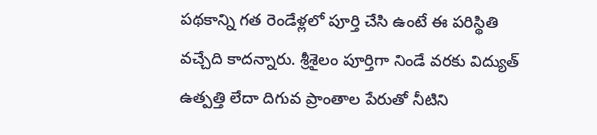పథకాన్ని గత రెండేళ్లలో పూర్తి చేసి ఉంటే ఈ పరిస్థితి వచ్చేది కాదన్నారు. శ్రీశైలం పూర్తిగా నిండే వరకు విద్యుత్ ఉత్పత్తి లేదా దిగువ ప్రాంతాల పేరుతో నీటిని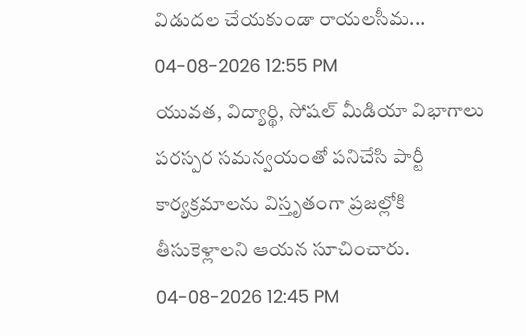విడుదల చేయకుండా రాయలసీమ...
04-08-2026 12:55 PM
యువత, విద్యార్థి, సోషల్ మీడియా విభాగాలు పరస్పర సమన్వయంతో పనిచేసి పార్టీ కార్యక్రమాలను విస్తృతంగా ప్రజల్లోకి తీసుకెళ్లాలని ఆయన సూచించారు.
04-08-2026 12:45 PM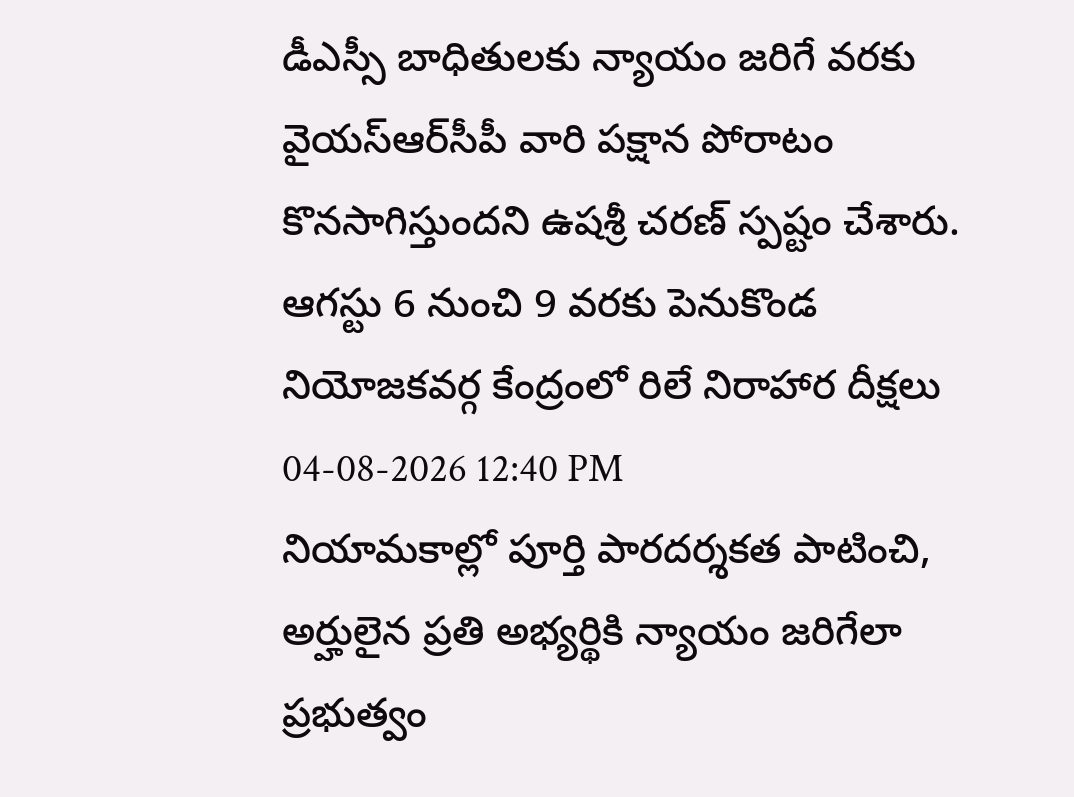డీఎస్సీ బాధితులకు న్యాయం జరిగే వరకు వైయ‌స్ఆర్‌సీపీ వారి పక్షాన పోరాటం కొనసాగిస్తుందని ఉషశ్రీ చరణ్ స్పష్టం చేశారు. ఆగస్టు 6 నుంచి 9 వరకు పెనుకొండ నియోజకవర్గ కేంద్రంలో రిలే నిరాహార దీక్షలు
04-08-2026 12:40 PM
నియామకాల్లో పూర్తి పారదర్శకత పాటించి, అర్హులైన ప్రతి అభ్యర్థికి న్యాయం జరిగేలా ప్రభుత్వం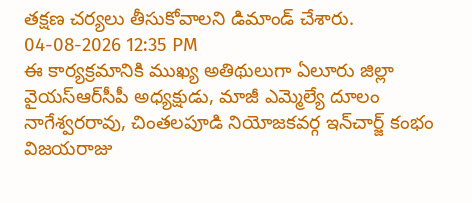తక్షణ చర్యలు తీసుకోవాలని డిమాండ్ చేశారు.
04-08-2026 12:35 PM
ఈ కార్యక్రమానికి ముఖ్య అతిథులుగా ఏలూరు జిల్లా వైయ‌స్ఆర్‌సీపీ అధ్యక్షుడు, మాజీ ఎమ్మెల్యే దూలం నాగేశ్వరరావు, చింతలపూడి నియోజకవర్గ ఇన్‌చార్జ్ కంభం విజయరాజు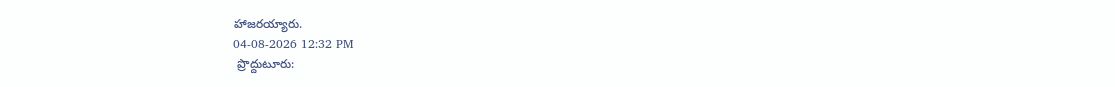హాజరయ్యారు.
04-08-2026 12:32 PM
 ప్రొద్దుటూరు: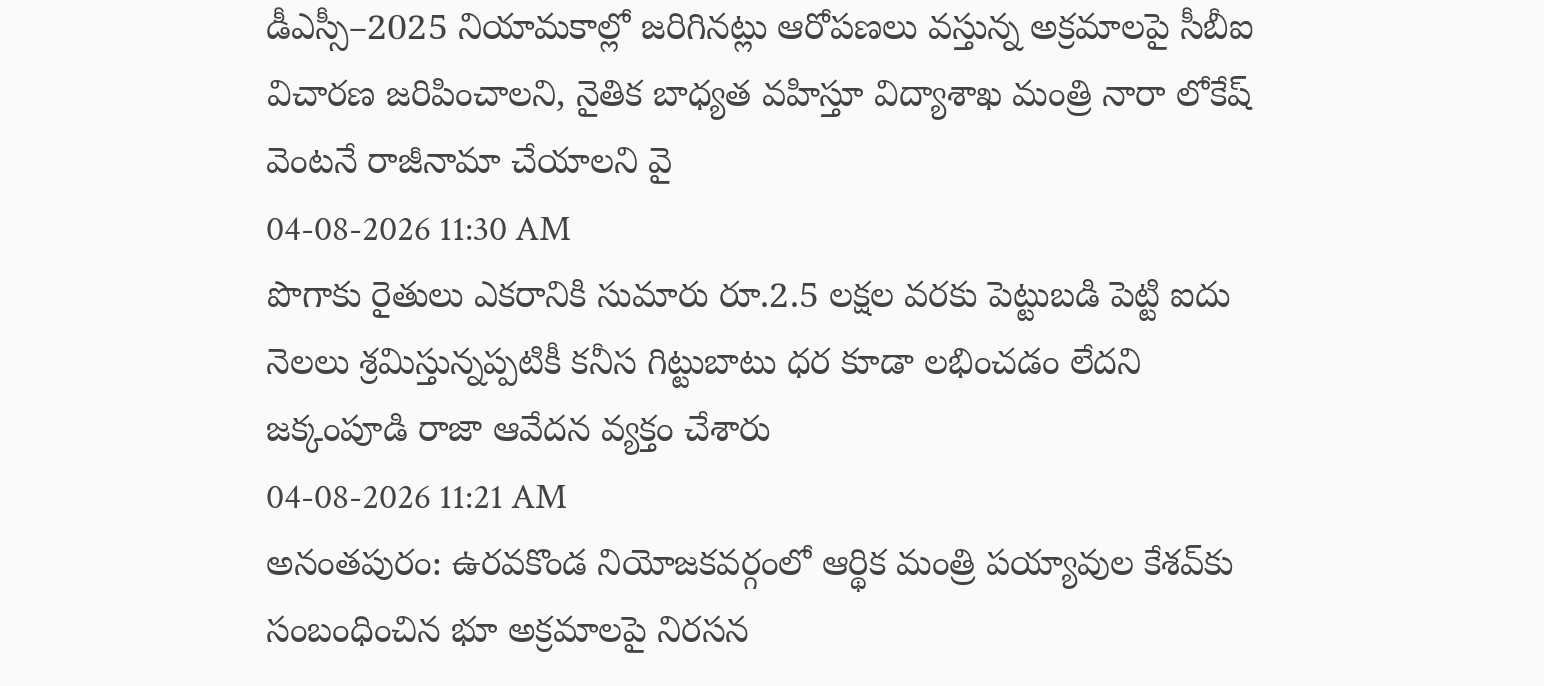డీఎస్సీ–2025 నియామకాల్లో జరిగినట్లు ఆరోపణలు వస్తున్న అక్రమాలపై సీబీఐ విచారణ జరిపించాలని, నైతిక బాధ్యత వహిస్తూ విద్యాశాఖ మంత్రి నారా లోకేష్ వెంటనే రాజీనామా చేయాలని వై
04-08-2026 11:30 AM
పొగాకు రైతులు ఎకరానికి సుమారు రూ.2.5 లక్షల వరకు పెట్టుబడి పెట్టి ఐదు నెలలు శ్రమిస్తున్నప్పటికీ కనీస గిట్టుబాటు ధర కూడా లభించడం లేదని జక్కంపూడి రాజా ఆవేదన వ్యక్తం చేశారు
04-08-2026 11:21 AM
అనంతపురం: ఉరవకొండ నియోజకవర్గంలో ఆర్థిక మంత్రి పయ్యావుల కేశవ్‌కు సంబంధించిన భూ అక్రమాలపై నిరసన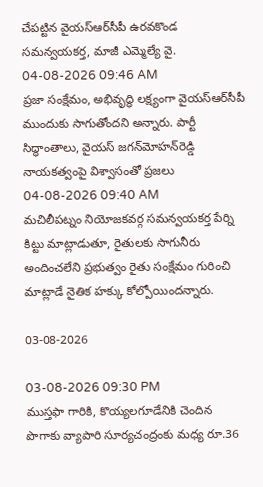చేపట్టిన వైయ‌స్ఆర్‌సీపీ ఉరవకొండ సమన్వయకర్త, మాజీ ఎమ్మెల్యే వై.
04-08-2026 09:46 AM
ప్రజా సంక్షేమం, అభివృద్ధి లక్ష్యంగా వైయ‌స్ఆర్‌సీపీ ముందుకు సాగుతోందని అన్నారు. పార్టీ సిద్ధాంతాలు, వైయస్‌ జగన్‌మోహన్‌రెడ్డి నాయకత్వంపై విశ్వాసంతో ప్రజలు
04-08-2026 09:40 AM
మచిలీపట్నం నియోజకవర్గ సమన్వయకర్త పేర్ని కిట్టు మాట్లాడుతూ, రైతులకు సాగునీరు అందించలేని ప్రభుత్వం రైతు సంక్షేమం గురించి మాట్లాడే నైతిక హక్కు కోల్పోయిందన్నారు.

03-08-2026

03-08-2026 09:30 PM
ముస్తఫా గారికి, కొయ్యలగూడేనికి చెందిన పొగాకు వ్యాపారి సూర్యచంద్రంకు మధ్య రూ.36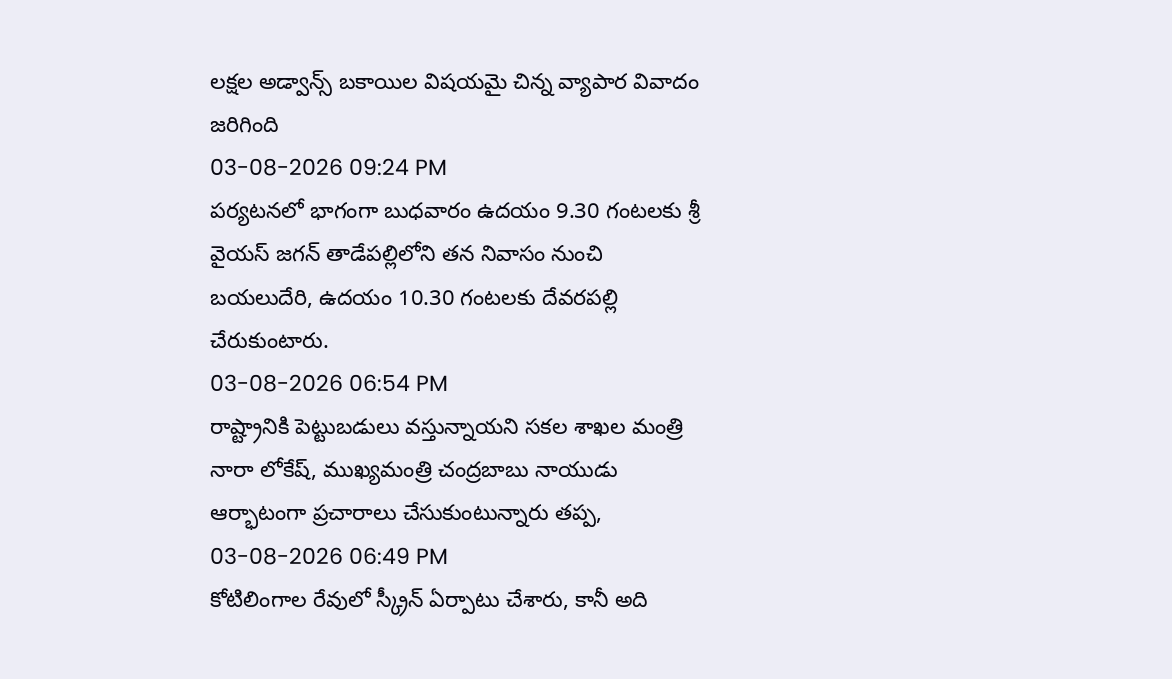లక్షల అడ్వాన్స్ బకాయిల విషయమై చిన్న వ్యాపార వివాదం జరిగింది
03-08-2026 09:24 PM
పర్యటనలో భాగంగా బుధవారం ఉదయం 9.30 గంటలకు శ్రీ వైయస్‌ జగన్‌ తాడేపల్లిలోని తన నివాసం నుంచి బయలుదేరి, ఉదయం 10.30 గంటలకు దేవరపల్లి చేరుకుంటారు.
03-08-2026 06:54 PM
రాష్ట్రానికి పెట్టుబడులు వస్తున్నాయని సకల శాఖల మంత్రి నారా లోకేష్, ముఖ్యమంత్రి చంద్రబాబు నాయుడు ఆర్భాటంగా ప్రచారాలు చేసుకుంటున్నారు తప్ప,
03-08-2026 06:49 PM
కోటిలింగాల రేవులో స్క్రీన్ ఏర్పాటు చేశారు, కానీ అది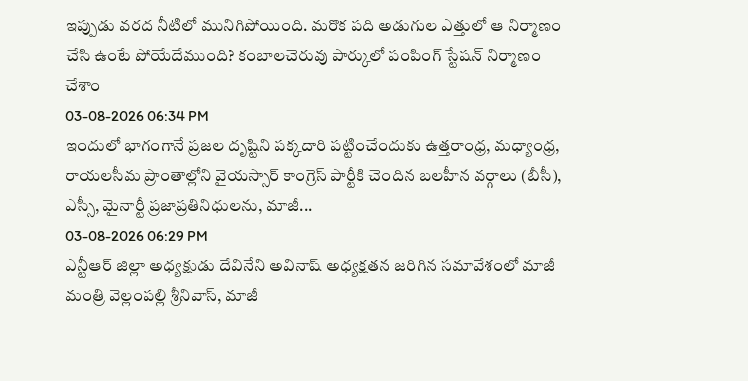ఇప్పుడు వరద నీటిలో మునిగిపోయింది. మరొక పది అడుగుల ఎత్తులో ఆ నిర్మాణం చేసి ఉంటే పోయేదేముంది? కంబాలచెరువు పార్కులో పంపింగ్ స్టేషన్ నిర్మాణం చేశాం
03-08-2026 06:34 PM
ఇందులో భాగంగానే ప్రజల దృష్టిని పక్కదారి పట్టించేందుకు ఉత్తరాంధ్ర, మధ్యాంధ్ర, రాయలసీమ ప్రాంతాల్లోని వైయ‌స్సార్ కాంగ్రెస్ పార్టీకి చెందిన బలహీన వర్గాలు (బీసీ), ఎస్సీ, మైనార్టీ ప్రజాప్రతినిధులను, మాజీ...
03-08-2026 06:29 PM
ఎన్టీఆర్ జిల్లా అధ్యక్షుడు దేవినేని అవినాష్ అధ్యక్షతన జరిగిన సమావేశంలో మాజీ మంత్రి వెల్లంపల్లి శ్రీనివాస్, మాజీ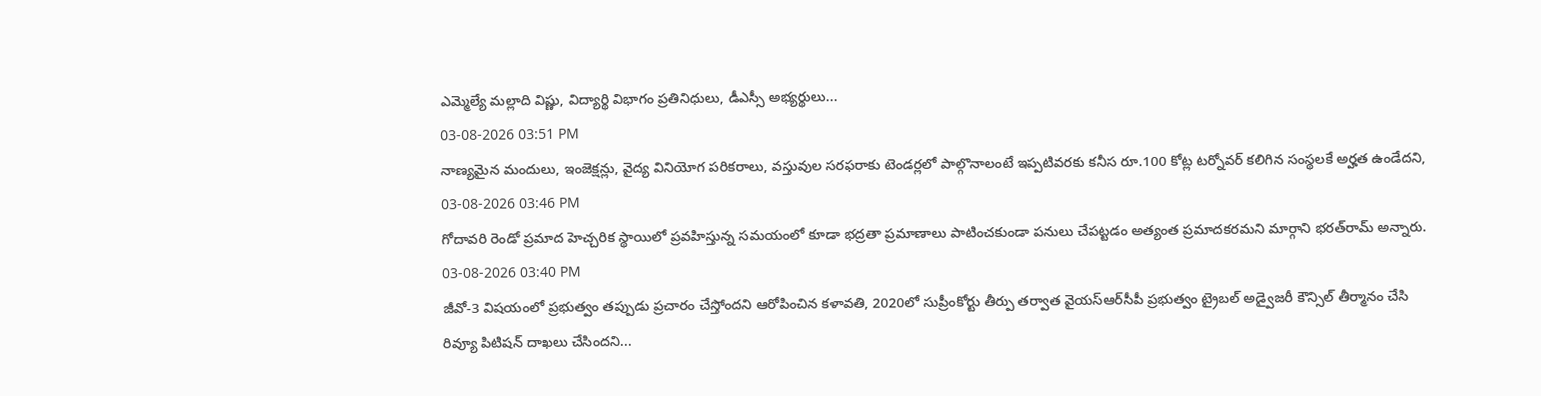ఎమ్మెల్యే మల్లాది విష్ణు, విద్యార్థి విభాగం ప్రతినిధులు, డీఎస్సీ అభ్యర్థులు...
03-08-2026 03:51 PM
నాణ్యమైన మందులు, ఇంజెక్షన్లు, వైద్య వినియోగ పరికరాలు, వస్తువుల సరఫరాకు టెండర్లలో పాల్గొనాలంటే ఇప్పటివరకు కనీస రూ.100 కోట్ల టర్నోవర్‌ కలిగిన సంస్థలకే అర్హత ఉండేదని,
03-08-2026 03:46 PM
గోదావరి రెండో ప్రమాద హెచ్చరిక స్థాయిలో ప్రవహిస్తున్న సమయంలో కూడా భద్రతా ప్రమాణాలు పాటించకుండా పనులు చేపట్టడం అత్యంత ప్రమాదకరమని మార్గాని భరత్‌రామ్‌ అన్నారు.
03-08-2026 03:40 PM
జీవో-3 విషయంలో ప్రభుత్వం తప్పుడు ప్రచారం చేస్తోందని ఆరోపించిన కళావతి, 2020లో సుప్రీంకోర్టు తీర్పు తర్వాత వైయ‌స్ఆర్‌సీపీ ప్రభుత్వం ట్రైబల్ అడ్వైజరీ కౌన్సిల్ తీర్మానం చేసి రివ్యూ పిటిషన్ దాఖలు చేసిందని...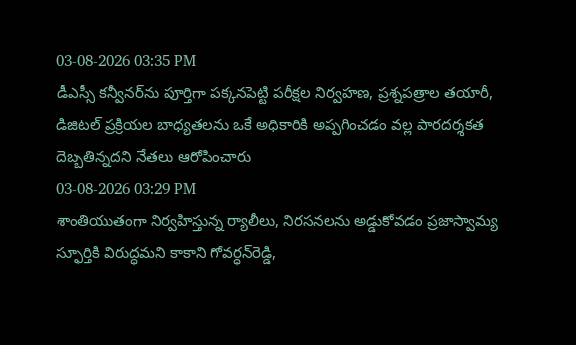03-08-2026 03:35 PM
డీఎస్సీ కన్వీనర్‌ను పూర్తిగా పక్కనపెట్టి పరీక్షల నిర్వహణ, ప్రశ్నపత్రాల తయారీ, డిజిటల్ ప్రక్రియల బాధ్యతలను ఒకే అధికారికి అప్పగించడం వల్ల పారదర్శకత దెబ్బతిన్నదని నేతలు ఆరోపించారు
03-08-2026 03:29 PM
శాంతియుతంగా నిర్వహిస్తున్న ర్యాలీలు, నిరసనలను అడ్డుకోవడం ప్రజాస్వామ్య స్ఫూర్తికి విరుద్ధమని కాకాని గోవర్ధన్‌రెడ్డి,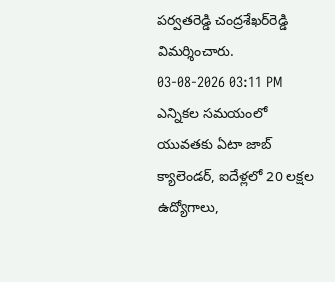పర్వతరెడ్డి చంద్రశేఖర్‌రెడ్డి విమర్శించారు.
03-08-2026 03:11 PM
ఎన్నికల సమయంలో యువతకు ఏటా జాబ్ క్యాలెండర్, ఐదేళ్లలో 20 లక్షల ఉద్యోగాలు,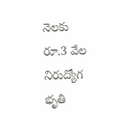నెలకు రూ.3 వేల నిరుద్యోగ భృతి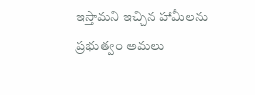ఇస్తామని ఇచ్చిన హామీలను ప్రభుత్వం అమలు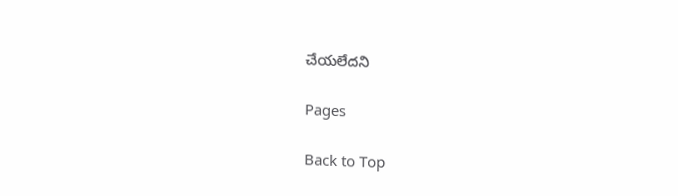చేయలేదని

Pages

Back to Top